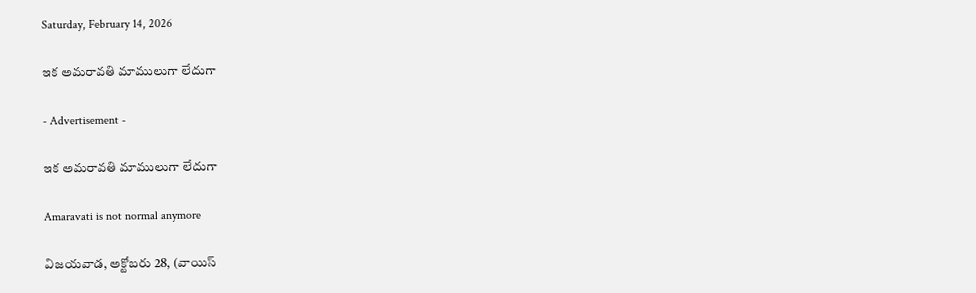Saturday, February 14, 2026

ఇక అమరావతి మాములుగా లేదుగా

- Advertisement -

ఇక అమరావతి మాములుగా లేదుగా

Amaravati is not normal anymore

విజయవాడ, అక్టోబరు 28, (వాయిస్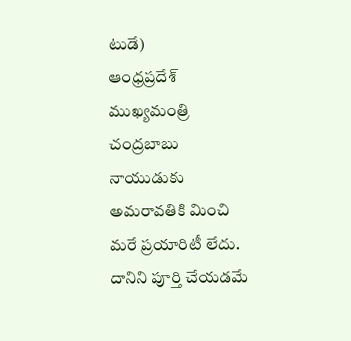టుడే)
ఆంధ్రప్రదేశ్ ముఖ్యమంత్రి చంద్రబాబు నాయుడుకు అమరావతికి మించి మరే ప్రయారిటీ లేదు. దానిని పూర్తి చేయడమే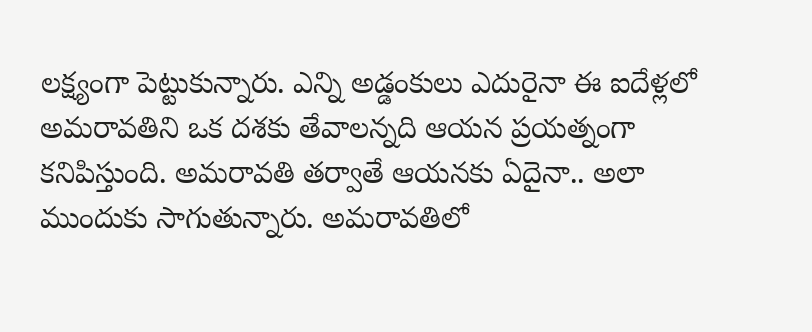లక్ష్యంగా పెట్టుకున్నారు. ఎన్ని అడ్డంకులు ఎదురైనా ఈ ఐదేళ్లలో అమరావతిని ఒక దశకు తేవాలన్నది ఆయన ప్రయత్నంగా కనిపిస్తుంది. అమరావతి తర్వాతే ఆయనకు ఏదైనా.. అలా ముందుకు సాగుతున్నారు. అమరావతిలో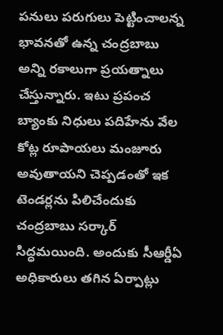పనులు పరుగులు పెట్టించాలన్న భావనతో ఉన్న చంద్రబాబు అన్ని రకాలుగా ప్రయత్నాలు చేస్తున్నారు. ఇటు ప్రపంచ బ్యాంకు నిధులు పదిహేను వేల కోట్ల రూపాయలు మంజూరు అవుతాయని చెప్పడంతో ఇక టెండర్లను పిలిచేందుకు చంద్రబాబు సర్కార్ సిద్ధమయింది. అందుకు సీఆర్డీఏ అధికారులు తగిన ఏర్పాట్లు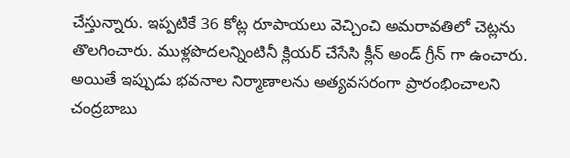చేస్తున్నారు. ఇప్పటికే 36 కోట్ల రూపాయలు వెచ్చించి అమరావతిలో చెట్లను తొలగించారు. ముళ్లపొదలన్నింటినీ క్లియర్ చేసేసి క్లీన్ అండ్ గ్రీన్ గా ఉంచారు. అయితే ఇప్పుడు భవనాల నిర్మాణాలను అత్యవసరంగా ప్రారంభించాలని చంద్రబాబు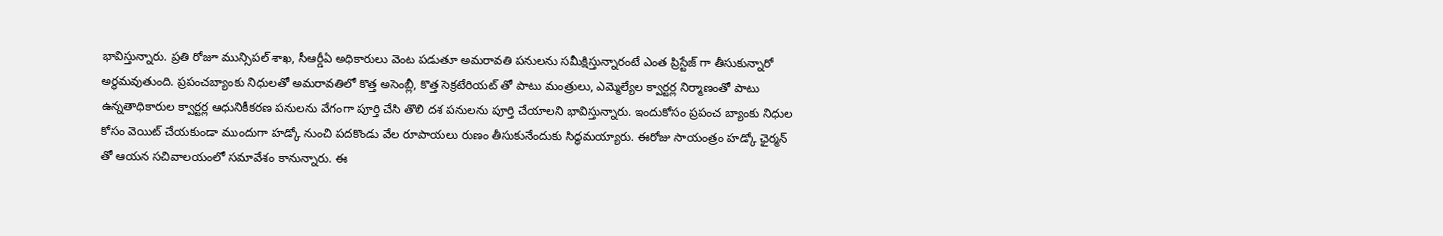భావిస్తున్నారు. ప్రతి రోజూ మున్సిపల్ శాఖ, సీఆర్డీఏ అధికారులు వెంట పడుతూ అమరావతి పనులను సమీక్షిస్తున్నారంటే ఎంత ప్రిస్టేజ్ గా తీసుకున్నారో అర్థమవుతుంది. ప్రపంచబ్యాంకు నిధులతో అమరావతిలో కొత్త అసెంబ్లీ, కొత్త సెక్రటేరియట్ తో పాటు మంత్రులు, ఎమ్మెల్యేల క్వార్టర్ల నిర్మాణంతో పాటు ఉన్నతాధికారుల క్వార్టర్ల ఆధునికీకరణ పనులను వేగంగా పూర్తి చేసి తొలి దశ పనులను పూర్తి చేయాలని భావిస్తున్నారు. ఇందుకోసం ప్రపంచ బ్యాంకు నిధుల కోసం వెయిట్ చేయకుండా ముందుగా హడ్కో నుంచి పదకొండు వేల రూపాయలు రుణం తీసుకునేందుకు సిద్ధమయ్యారు. ఈరోజు సాయంత్రం హడ్కో ఛైర్మన్ తో ఆయన సచివాలయంలో సమావేశం కానున్నారు. ఈ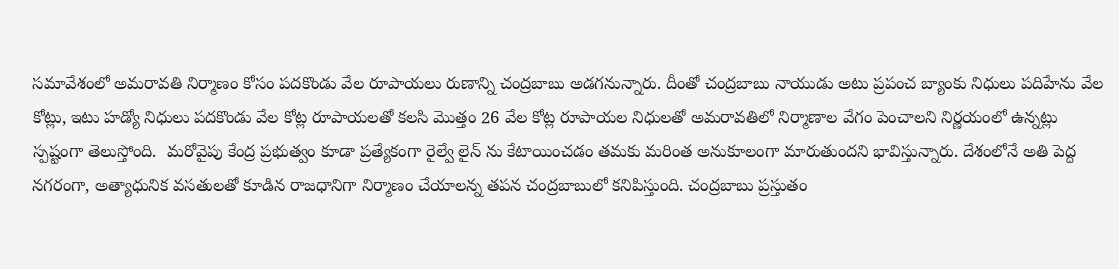సమావేశంలో అమరావతి నిర్మాణం కోసం పదకొండు వేల రూపాయలు రుణాన్ని చంద్రబాబు అడగనున్నారు. దీంతో చంద్రబాబు నాయుడు అటు ప్రపంచ బ్యాంకు నిధులు పదిహేను వేల కోట్లు, ఇటు హడ్యో నిధులు పదకొండు వేల కోట్ల రూపాయలతో కలసి మొత్తం 26 వేల కోట్ల రూపాయల నిధులతో అమరావతిలో నిర్మాణాల వేగం పెంచాలని నిర్ణయంలో ఉన్నట్లు స్పష్టంగా తెలుస్తోంది.  మరోవైపు కేంద్ర ప్రభుత్వం కూడా ప్రత్యేకంగా రైల్వే లైన్ ను కేటాయించడం తమకు మరింత అనుకూలంగా మారుతుందని భావిస్తున్నారు. దేశంలోనే అతి పెద్ద నగరంగా, అత్యాధునిక వసతులతో కూడిన రాజధానిగా నిర్మాణం చేయాలన్న తపన చంద్రబాబులో కనిపిస్తుంది. చంద్రబాబు ప్రస్తుతం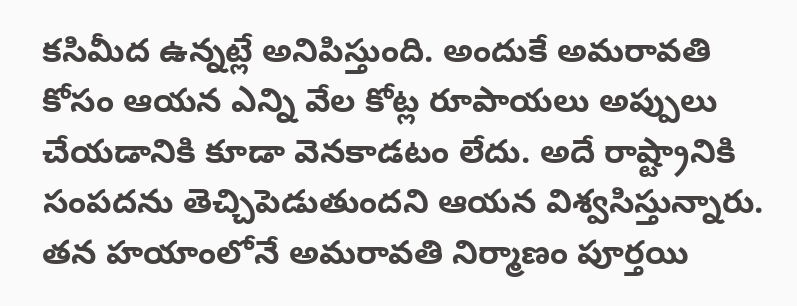కసిమీద ఉన్నట్లే అనిపిస్తుంది. అందుకే అమరావతి కోసం ఆయన ఎన్ని వేల కోట్ల రూపాయలు అప్పులు చేయడానికి కూడా వెనకాడటం లేదు. అదే రాష్ట్రానికి సంపదను తెచ్చిపెడుతుందని ఆయన విశ్వసిస్తున్నారు. తన హయాంలోనే అమరావతి నిర్మాణం పూర్తయి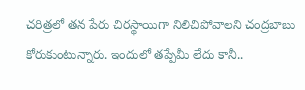చరిత్రలో తన పేరు చిరస్థాయిగా నిలిచిపోవాలని చంద్రబాబు కోరుకుంటున్నారు. ఇందులో తప్పేమీ లేదు కానీ..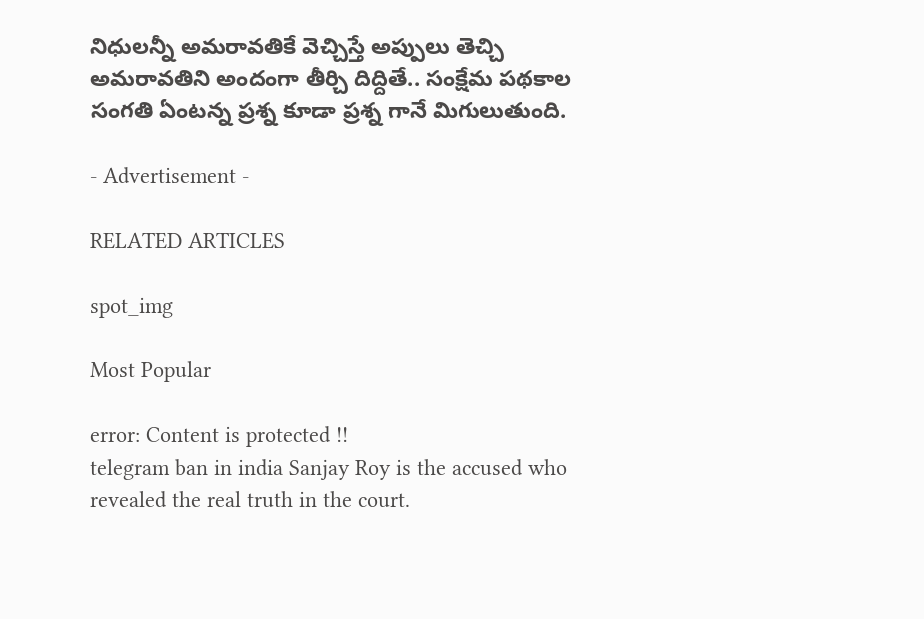నిధులన్నీ అమరావతికే వెచ్చిస్తే అప్పులు తెచ్చి అమరావతిని అందంగా తీర్చి దిద్దితే.. సంక్షేమ పథకాల సంగతి ఏంటన్న ప్రశ్న కూడా ప్రశ్న గానే మిగులుతుంది.

- Advertisement -

RELATED ARTICLES

spot_img

Most Popular

error: Content is protected !!
telegram ban in india Sanjay Roy is the accused who revealed the real truth in the court.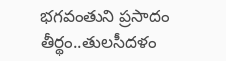భగవంతుని ప్రసాదం తీర్థం..తులసీదళం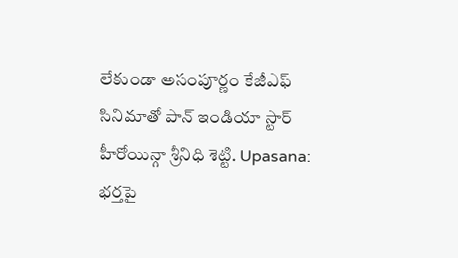లేకుండా అసంపూర్ణం కేజీఎఫ్ సినిమాతో పాన్ ఇండియా స్టార్ హీరోయిన్గా శ్రీనిధి శెట్టి. Upasana: భర్తపై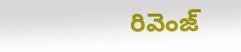రివెంజ్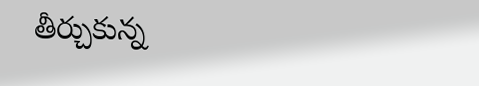తీర్చుకున్న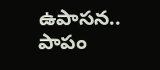ఉపాసన.. పాపం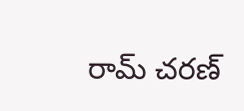రామ్ చరణ్